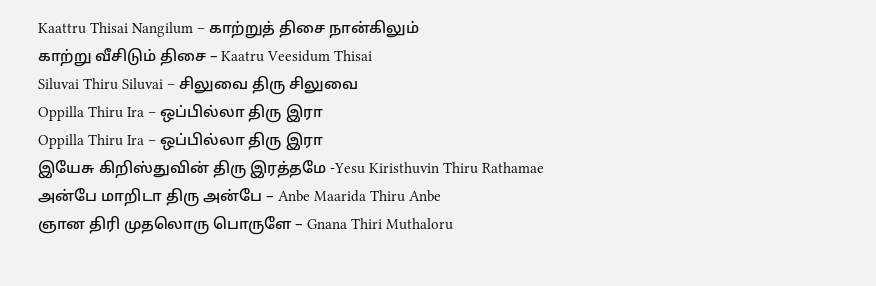Kaattru Thisai Nangilum – காற்றுத் திசை நான்கிலும்
காற்று வீசிடும் திசை – Kaatru Veesidum Thisai
Siluvai Thiru Siluvai – சிலுவை திரு சிலுவை
Oppilla Thiru Ira – ஒப்பில்லா திரு இரா
Oppilla Thiru Ira – ஒப்பில்லா திரு இரா
இயேசு கிறிஸ்துவின் திரு இரத்தமே -Yesu Kiristhuvin Thiru Rathamae
அன்பே மாறிடா திரு அன்பே – Anbe Maarida Thiru Anbe
ஞான திரி முதலொரு பொருளே – Gnana Thiri Muthaloru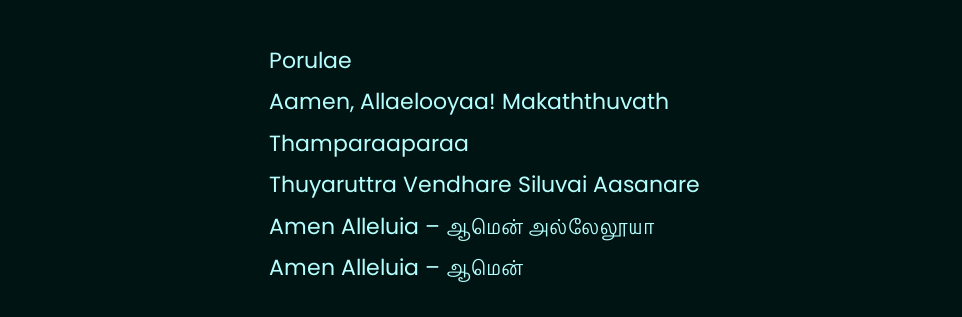Porulae
Aamen, Allaelooyaa! Makaththuvath Thamparaaparaa
Thuyaruttra Vendhare Siluvai Aasanare
Amen Alleluia – ஆமென் அல்லேலூயா
Amen Alleluia – ஆமென்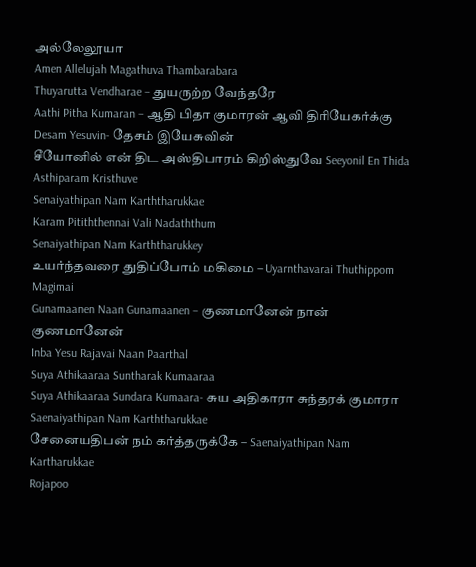அல்லேலூயா
Amen Allelujah Magathuva Thambarabara
Thuyarutta Vendharae – துயருற்ற வேந்தரே
Aathi Pitha Kumaran – ஆதி பிதா குமாரன் ஆவி திரியேகர்க்கு
Desam Yesuvin- தேசம் இயேசுவின்
சீயோனில் என் திட அஸ்திபாரம் கிறிஸ்துவே Seeyonil En Thida Asthiparam Kristhuve
Senaiyathipan Nam Karththarukkae
Karam Pitiththennai Vali Nadaththum
Senaiyathipan Nam Karththarukkey
உயர்ந்தவரை துதிப்போம் மகிமை – Uyarnthavarai Thuthippom Magimai
Gunamaanen Naan Gunamaanen – குணமானேன் நான் குணமானேன்
Inba Yesu Rajavai Naan Paarthal
Suya Athikaaraa Suntharak Kumaaraa
Suya Athikaaraa Sundara Kumaara- சுய அதிகாரா சுந்தரக் குமாரா
Saenaiyathipan Nam Karththarukkae
சேனையதிபன் நம் கர்த்தருக்கே – Saenaiyathipan Nam Kartharukkae
Rojapoo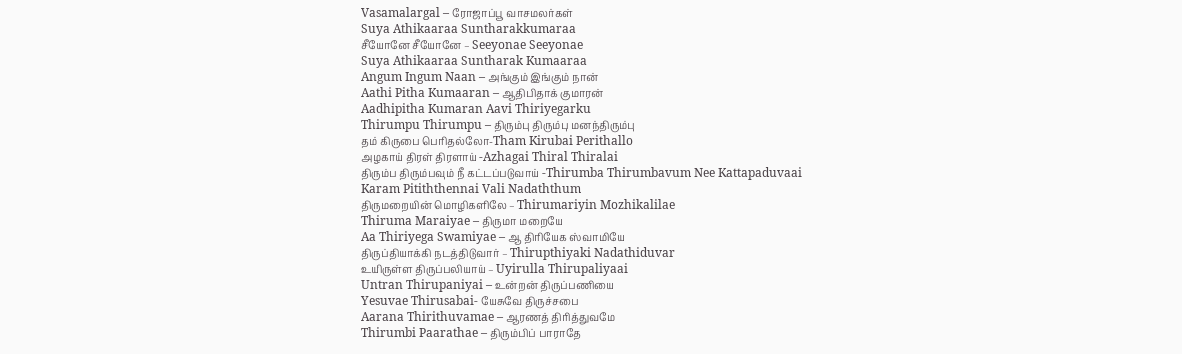Vasamalargal – ரோஜாப்பூ வாசமலர்கள்
Suya Athikaaraa Suntharakkumaraa
சீயோனே சீயோனே – Seeyonae Seeyonae
Suya Athikaaraa Suntharak Kumaaraa
Angum Ingum Naan – அங்கும் இங்கும் நான்
Aathi Pitha Kumaaran – ஆதிபிதாக் குமாரன்
Aadhipitha Kumaran Aavi Thiriyegarku
Thirumpu Thirumpu – திரும்பு திரும்பு மனந்திரும்பு
தம் கிருபை பெரிதல்லோ-Tham Kirubai Perithallo
அழகாய் திரள் திரளாய் -Azhagai Thiral Thiralai
திரும்ப திரும்பவும் நீ கட்டப்படுவாய் -Thirumba Thirumbavum Nee Kattapaduvaai
Karam Pitiththennai Vali Nadaththum
திருமறையின் மொழிகளிலே – Thirumariyin Mozhikalilae
Thiruma Maraiyae – திருமா மறையே
Aa Thiriyega Swamiyae – ஆ திரியேக ஸ்வாமியே
திருப்தியாக்கி நடத்திடுவார் – Thirupthiyaki Nadathiduvar
உயிருள்ள திருப்பலியாய் – Uyirulla Thirupaliyaai
Untran Thirupaniyai – உன்றன் திருப்பணியை
Yesuvae Thirusabai- யேசுவே திருச்சபை
Aarana Thirithuvamae – ஆரணத் திரித்துவமே
Thirumbi Paarathae – திரும்பிப் பாராதே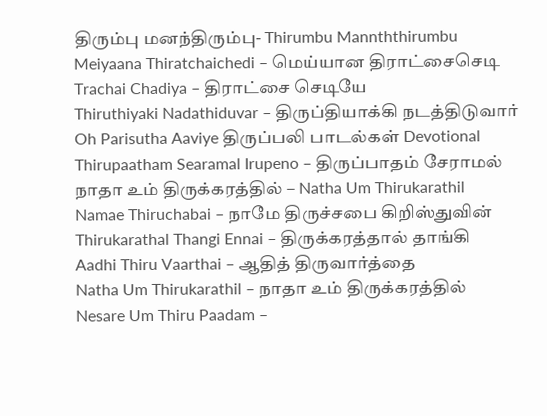திரும்பு மனந்திரும்பு- Thirumbu Mannththirumbu
Meiyaana Thiratchaichedi – மெய்யான திராட்சைசெடி
Trachai Chadiya – திராட்சை செடியே
Thiruthiyaki Nadathiduvar – திருப்தியாக்கி நடத்திடுவார்
Oh Parisutha Aaviye திருப்பலி பாடல்கள் Devotional
Thirupaatham Searamal Irupeno – திருப்பாதம் சேராமல்
நாதா உம் திருக்கரத்தில் – Natha Um Thirukarathil
Namae Thiruchabai – நாமே திருச்சபை கிறிஸ்துவின்
Thirukarathal Thangi Ennai – திருக்கரத்தால் தாங்கி
Aadhi Thiru Vaarthai – ஆதித் திருவார்த்தை
Natha Um Thirukarathil – நாதா உம் திருக்கரத்தில்
Nesare Um Thiru Paadam –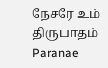நேசரே உம் திருபாதம்
Paranae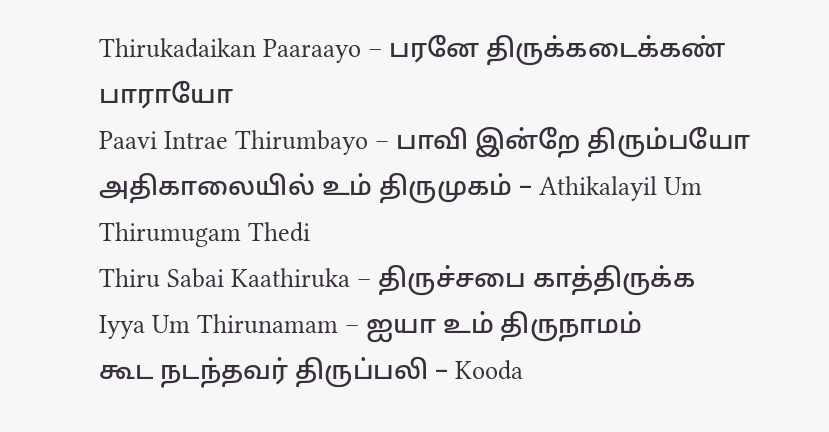Thirukadaikan Paaraayo – பரனே திருக்கடைக்கண் பாராயோ
Paavi Intrae Thirumbayo – பாவி இன்றே திரும்பயோ
அதிகாலையில் உம் திருமுகம் – Athikalayil Um Thirumugam Thedi
Thiru Sabai Kaathiruka – திருச்சபை காத்திருக்க
Iyya Um Thirunamam – ஐயா உம் திருநாமம்
கூட நடந்தவர் திருப்பலி – Kooda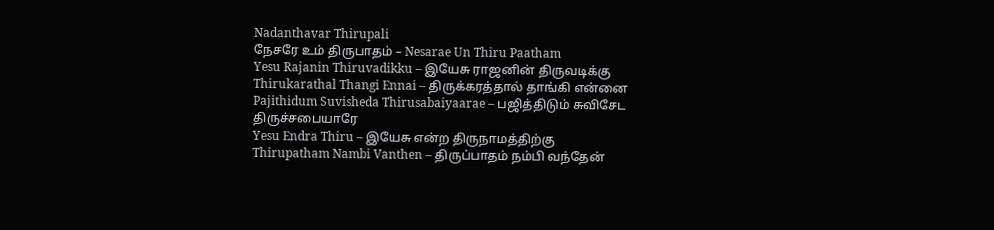Nadanthavar Thirupali
நேசரே உம் திருபாதம் – Nesarae Un Thiru Paatham
Yesu Rajanin Thiruvadikku – இயேசு ராஜனின் திருவடிக்கு
Thirukarathal Thangi Ennai – திருக்கரத்தால் தாங்கி என்னை
Pajithidum Suvisheda Thirusabaiyaarae – பஜித்திடும் சுவிசேட திருச்சபையாரே
Yesu Endra Thiru – இயேசு என்ற திருநாமத்திற்கு
Thirupatham Nambi Vanthen – திருப்பாதம் நம்பி வந்தேன்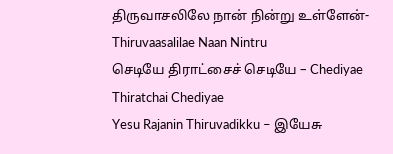திருவாசலிலே நான் நின்று உள்ளேன்-Thiruvaasalilae Naan Nintru
செடியே திராட்சைச் செடியே – Chediyae Thiratchai Chediyae
Yesu Rajanin Thiruvadikku – இயேசு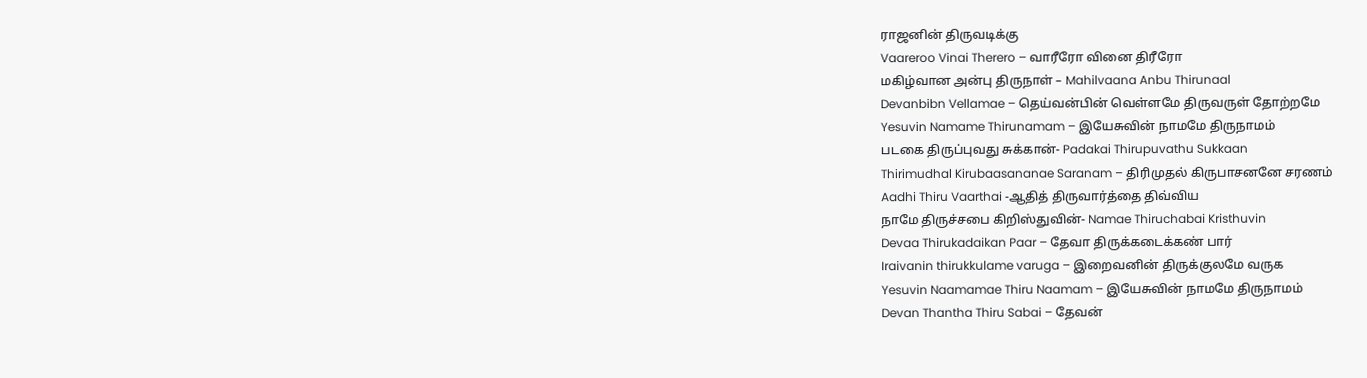ராஜனின் திருவடிக்கு
Vaareroo Vinai Therero – வாரீரோ வினை திரீரோ
மகிழ்வான அன்பு திருநாள் – Mahilvaana Anbu Thirunaal
Devanbibn Vellamae – தெய்வன்பின் வெள்ளமே திருவருள் தோற்றமே
Yesuvin Namame Thirunamam – இயேசுவின் நாமமே திருநாமம்
படகை திருப்புவது சுக்கான்- Padakai Thirupuvathu Sukkaan
Thirimudhal Kirubaasananae Saranam – திரிமுதல் கிருபாசனனே சரணம்
Aadhi Thiru Vaarthai -ஆதித் திருவார்த்தை திவ்விய
நாமே திருச்சபை கிறிஸ்துவின்- Namae Thiruchabai Kristhuvin
Devaa Thirukadaikan Paar – தேவா திருக்கடைக்கண் பார்
Iraivanin thirukkulame varuga – இறைவனின் திருக்குலமே வருக
Yesuvin Naamamae Thiru Naamam – இயேசுவின் நாமமே திருநாமம்
Devan Thantha Thiru Sabai – தேவன்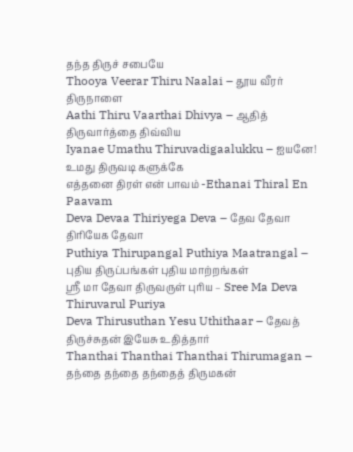தந்த திருச் சபையே
Thooya Veerar Thiru Naalai – தூய வீரர் திருநாளை
Aathi Thiru Vaarthai Dhivya – ஆதித் திருவார்த்தை திவ்விய
Iyanae Umathu Thiruvadigaalukku – ஐயனே! உமது திருவடி களுக்கே
எத்தனை திரள் என் பாவம் -Ethanai Thiral En Paavam
Deva Devaa Thiriyega Deva – தேவ தேவா திரியேக தேவா
Puthiya Thirupangal Puthiya Maatrangal – புதிய திருப்பங்கள் புதிய மாற்றங்கள்
ஸ்ரீ மா தேவா திருவருள் புரிய – Sree Ma Deva Thiruvarul Puriya
Deva Thirusuthan Yesu Uthithaar – தேவத் திருச்சுதன் இயேசு உதித்தார்
Thanthai Thanthai Thanthai Thirumagan – தந்தை தந்தை தந்தைத் திருமகன்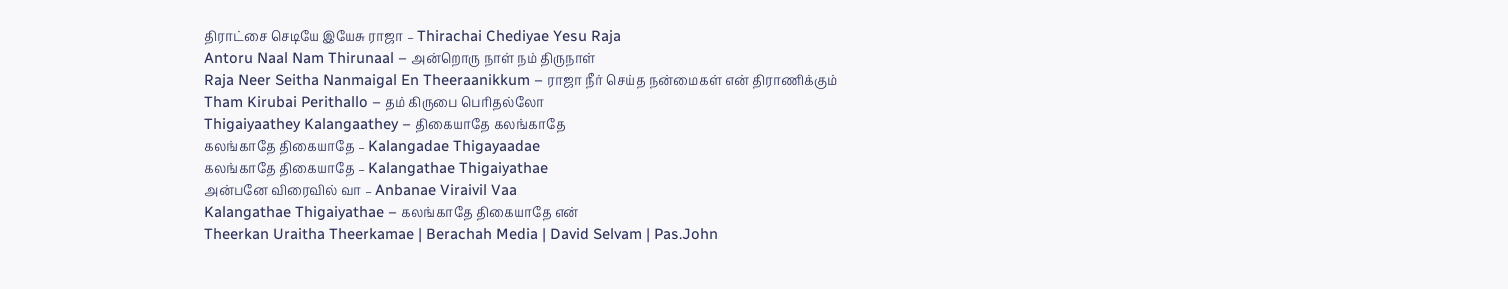திராட்சை செடியே இயேசு ராஜா – Thirachai Chediyae Yesu Raja
Antoru Naal Nam Thirunaal – அன்றொரு நாள் நம் திருநாள்
Raja Neer Seitha Nanmaigal En Theeraanikkum – ராஜா நீர் செய்த நன்மைகள் என் திராணிக்கும்
Tham Kirubai Perithallo – தம் கிருபை பெரிதல்லோ
Thigaiyaathey Kalangaathey – திகையாதே கலங்காதே
கலங்காதே திகையாதே – Kalangadae Thigayaadae
கலங்காதே திகையாதே – Kalangathae Thigaiyathae
அன்பனே விரைவில் வா – Anbanae Viraivil Vaa
Kalangathae Thigaiyathae – கலங்காதே திகையாதே என்
Theerkan Uraitha Theerkamae | Berachah Media | David Selvam | Pas.John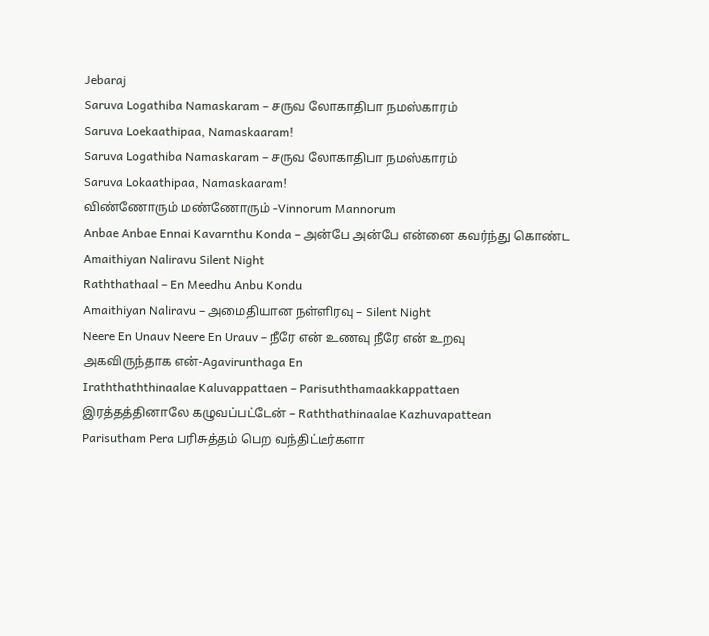Jebaraj
Saruva Logathiba Namaskaram – சருவ லோகாதிபா நமஸ்காரம்
Saruva Loekaathipaa, Namaskaaram!
Saruva Logathiba Namaskaram – சருவ லோகாதிபா நமஸ்காரம்
Saruva Lokaathipaa, Namaskaaram!
விண்ணோரும் மண்ணோரும் -Vinnorum Mannorum
Anbae Anbae Ennai Kavarnthu Konda – அன்பே அன்பே என்னை கவர்ந்து கொண்ட
Amaithiyan Naliravu Silent Night
Raththathaal – En Meedhu Anbu Kondu
Amaithiyan Naliravu – அமைதியான நள்ளிரவு – Silent Night
Neere En Unauv Neere En Urauv – நீரே என் உணவு நீரே என் உறவு
அகவிருந்தாக என்-Agavirunthaga En
Iraththaththinaalae Kaluvappattaen – Parisuththamaakkappattaen
இரத்தத்தினாலே கழுவப்பட்டேன் – Raththathinaalae Kazhuvapattean
Parisutham Pera பரிசுத்தம் பெற வந்திட்டீர்களா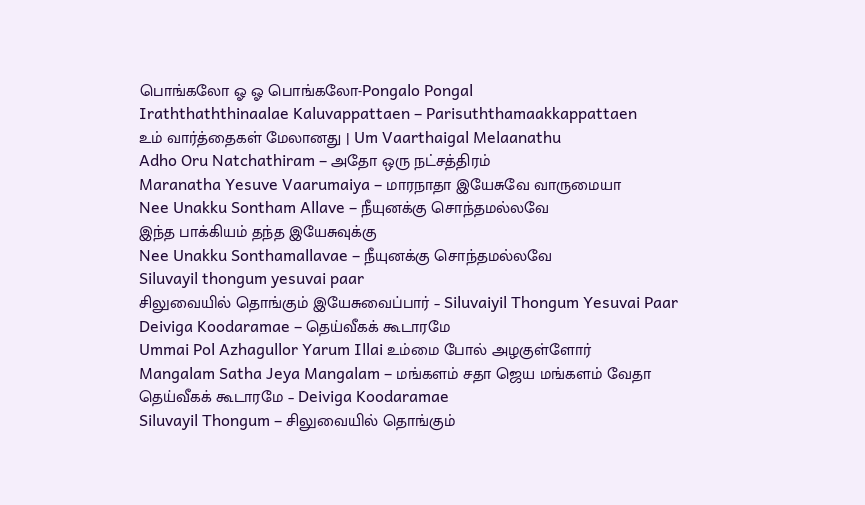பொங்கலோ ஓ ஓ பொங்கலோ-Pongalo Pongal
Iraththaththinaalae Kaluvappattaen – Parisuththamaakkappattaen
உம் வார்த்தைகள் மேலானது | Um Vaarthaigal Melaanathu
Adho Oru Natchathiram – அதோ ஒரு நட்சத்திரம்
Maranatha Yesuve Vaarumaiya – மாரநாதா இயேசுவே வாருமையா
Nee Unakku Sontham Allave – நீயுனக்கு சொந்தமல்லவே
இந்த பாக்கியம் தந்த இயேசுவுக்கு
Nee Unakku Sonthamallavae – நீயுனக்கு சொந்தமல்லவே
Siluvayil thongum yesuvai paar
சிலுவையில் தொங்கும் இயேசுவைப்பார் – Siluvaiyil Thongum Yesuvai Paar
Deiviga Koodaramae – தெய்வீகக் கூடாரமே
Ummai Pol Azhagullor Yarum Illai உம்மை போல் அழகுள்ளோர்
Mangalam Satha Jeya Mangalam – மங்களம் சதா ஜெய மங்களம் வேதா
தெய்வீகக் கூடாரமே – Deiviga Koodaramae
Siluvayil Thongum – சிலுவையில் தொங்கும்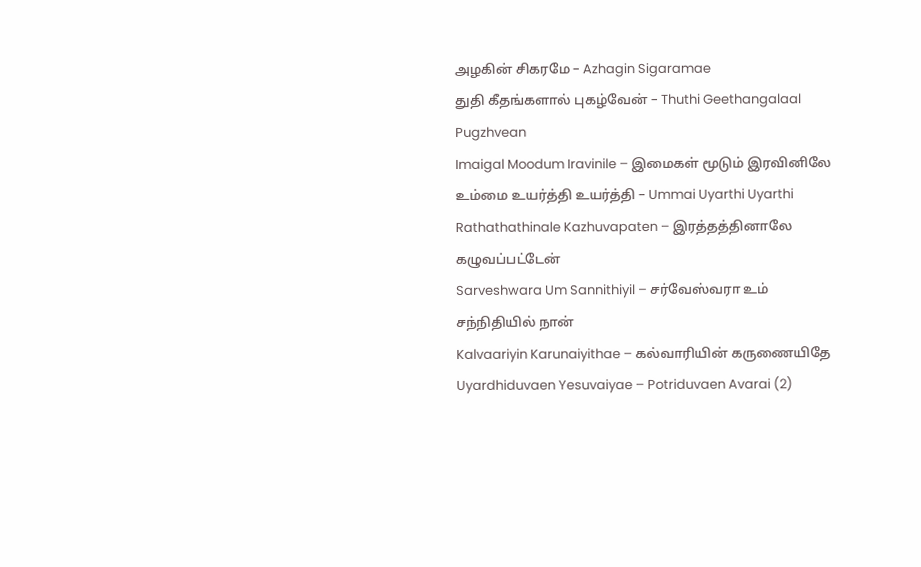அழகின் சிகரமே – Azhagin Sigaramae
துதி கீதங்களால் புகழ்வேன் – Thuthi Geethangalaal Pugzhvean
Imaigal Moodum Iravinile – இமைகள் மூடும் இரவினிலே
உம்மை உயர்த்தி உயர்த்தி – Ummai Uyarthi Uyarthi
Rathathathinale Kazhuvapaten – இரத்தத்தினாலே கழுவப்பட்டேன்
Sarveshwara Um Sannithiyil – சர்வேஸ்வரா உம் சந்நிதியில் நான்
Kalvaariyin Karunaiyithae – கல்வாரியின் கருணையிதே
Uyardhiduvaen Yesuvaiyae – Potriduvaen Avarai (2)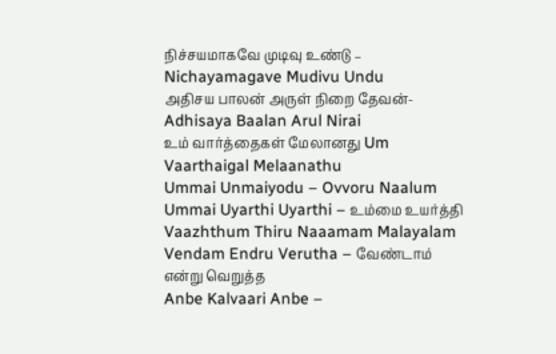நிச்சயமாகவே முடிவு உண்டு – Nichayamagave Mudivu Undu
அதிசய பாலன் அருள் நிறை தேவன்- Adhisaya Baalan Arul Nirai
உம் வார்த்தைகள் மேலானது Um Vaarthaigal Melaanathu
Ummai Unmaiyodu – Ovvoru Naalum
Ummai Uyarthi Uyarthi – உம்மை உயர்த்தி
Vaazhthum Thiru Naaamam Malayalam
Vendam Endru Verutha – வேண்டாம் என்று வெறுத்த
Anbe Kalvaari Anbe –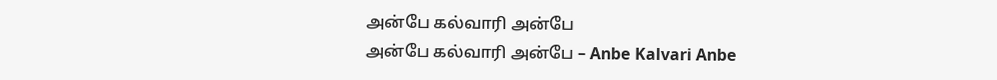அன்பே கல்வாரி அன்பே
அன்பே கல்வாரி அன்பே – Anbe Kalvari Anbe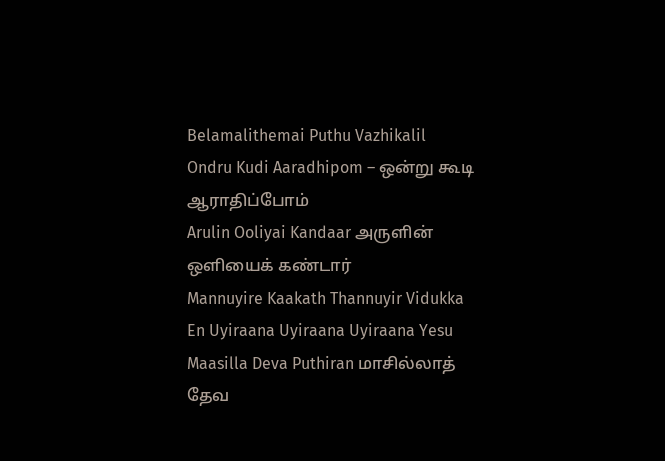Belamalithemai Puthu Vazhikalil
Ondru Kudi Aaradhipom – ஒன்று கூடி ஆராதிப்போம்
Arulin Ooliyai Kandaar அருளின் ஒளியைக் கண்டார்
Mannuyire Kaakath Thannuyir Vidukka
En Uyiraana Uyiraana Uyiraana Yesu
Maasilla Deva Puthiran மாசில்லாத் தேவ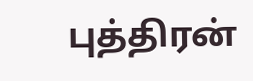புத்திரன்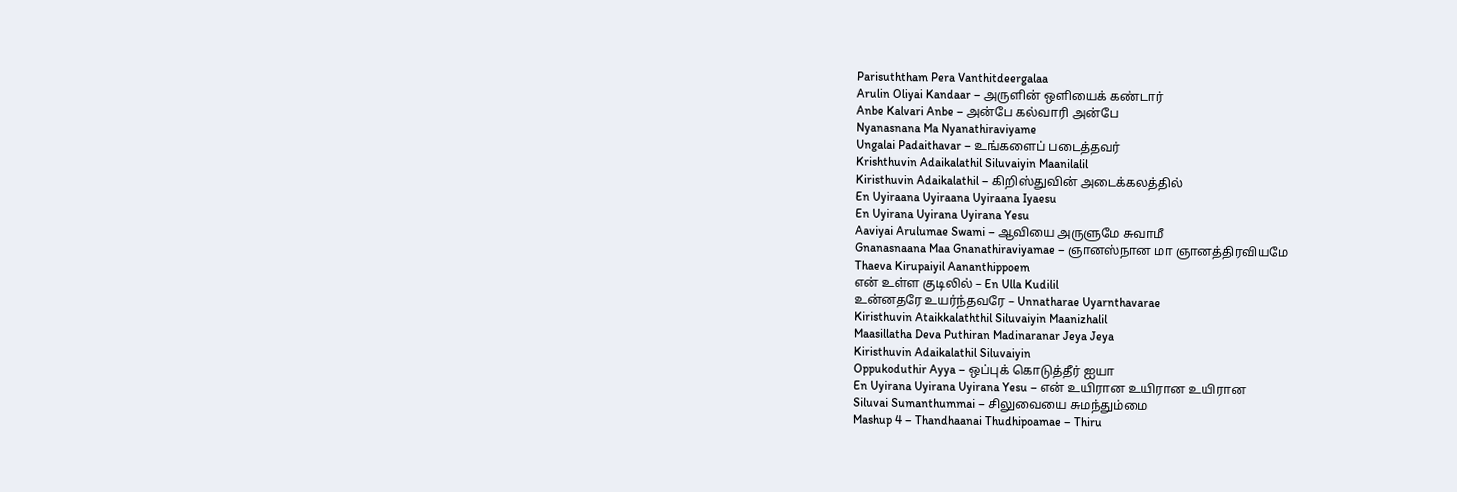Parisuththam Pera Vanthitdeergalaa
Arulin Oliyai Kandaar – அருளின் ஒளியைக் கண்டார்
Anbe Kalvari Anbe – அன்பே கல்வாரி அன்பே
Nyanasnana Ma Nyanathiraviyame
Ungalai Padaithavar – உங்களைப் படைத்தவர்
Krishthuvin Adaikalathil Siluvaiyin Maanilalil
Kiristhuvin Adaikalathil – கிறிஸ்துவின் அடைக்கலத்தில்
En Uyiraana Uyiraana Uyiraana Iyaesu
En Uyirana Uyirana Uyirana Yesu
Aaviyai Arulumae Swami – ஆவியை அருளுமே சுவாமீ
Gnanasnaana Maa Gnanathiraviyamae – ஞானஸ்நான மா ஞானத்திரவியமே
Thaeva Kirupaiyil Aananthippoem
என் உள்ள குடிலில் – En Ulla Kudilil
உன்னதரே உயர்ந்தவரே – Unnatharae Uyarnthavarae
Kiristhuvin Ataikkalaththil Siluvaiyin Maanizhalil
Maasillatha Deva Puthiran Madinaranar Jeya Jeya
Kiristhuvin Adaikalathil Siluvaiyin
Oppukoduthir Ayya – ஒப்புக் கொடுத்தீர் ஐயா
En Uyirana Uyirana Uyirana Yesu – என் உயிரான உயிரான உயிரான
Siluvai Sumanthummai – சிலுவையை சுமந்தும்மை
Mashup 4 – Thandhaanai Thudhipoamae – Thiru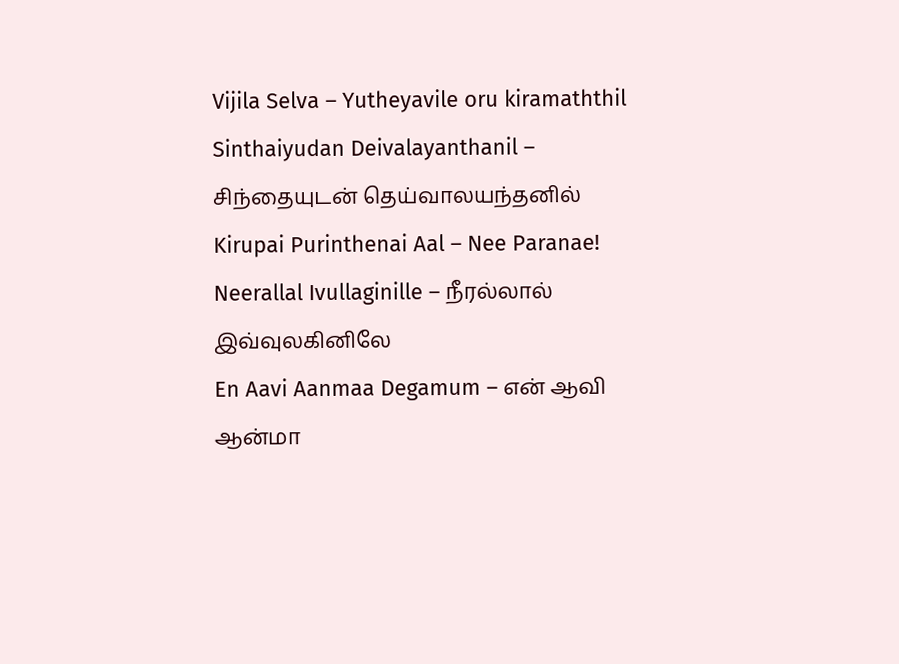Vijila Selva – Yutheyavile oru kiramaththil
Sinthaiyudan Deivalayanthanil – சிந்தையுடன் தெய்வாலயந்தனில்
Kirupai Purinthenai Aal – Nee Paranae!
Neerallal Ivullaginille – நீரல்லால் இவ்வுலகினிலே
En Aavi Aanmaa Degamum – என் ஆவி ஆன்மா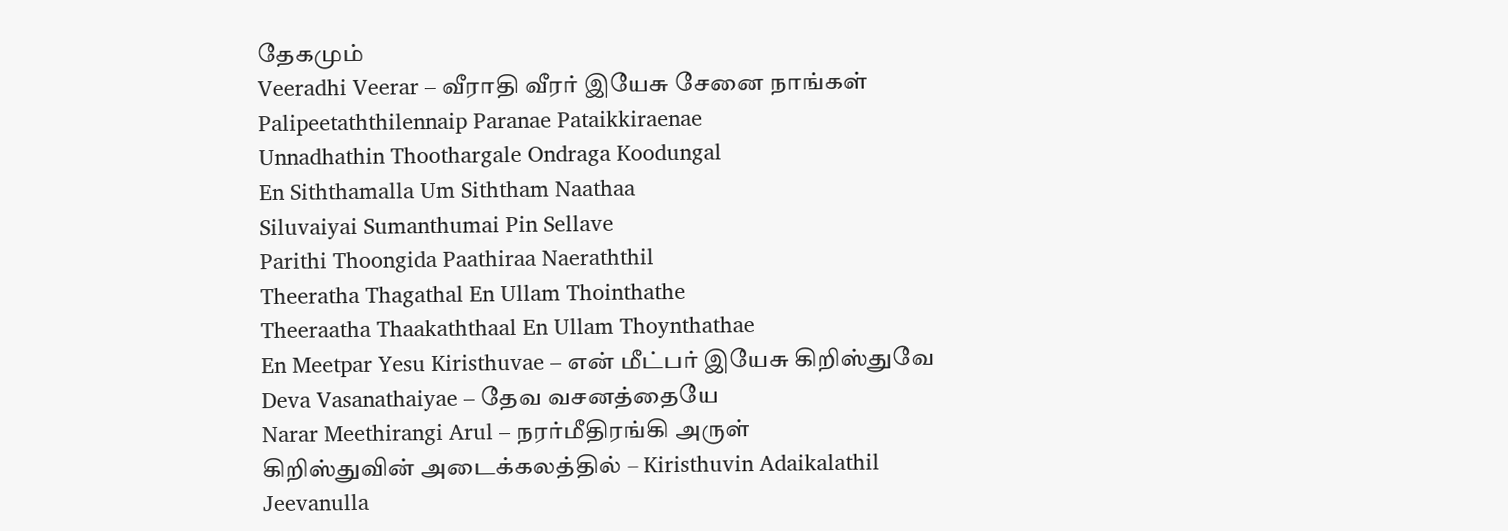தேகமும்
Veeradhi Veerar – வீராதி வீரர் இயேசு சேனை நாங்கள்
Palipeetaththilennaip Paranae Pataikkiraenae
Unnadhathin Thoothargale Ondraga Koodungal
En Siththamalla Um Siththam Naathaa
Siluvaiyai Sumanthumai Pin Sellave
Parithi Thoongida Paathiraa Naeraththil
Theeratha Thagathal En Ullam Thointhathe
Theeraatha Thaakaththaal En Ullam Thoynthathae
En Meetpar Yesu Kiristhuvae – என் மீட்பர் இயேசு கிறிஸ்துவே
Deva Vasanathaiyae – தேவ வசனத்தையே
Narar Meethirangi Arul – நரர்மீதிரங்கி அருள்
கிறிஸ்துவின் அடைக்கலத்தில் – Kiristhuvin Adaikalathil
Jeevanulla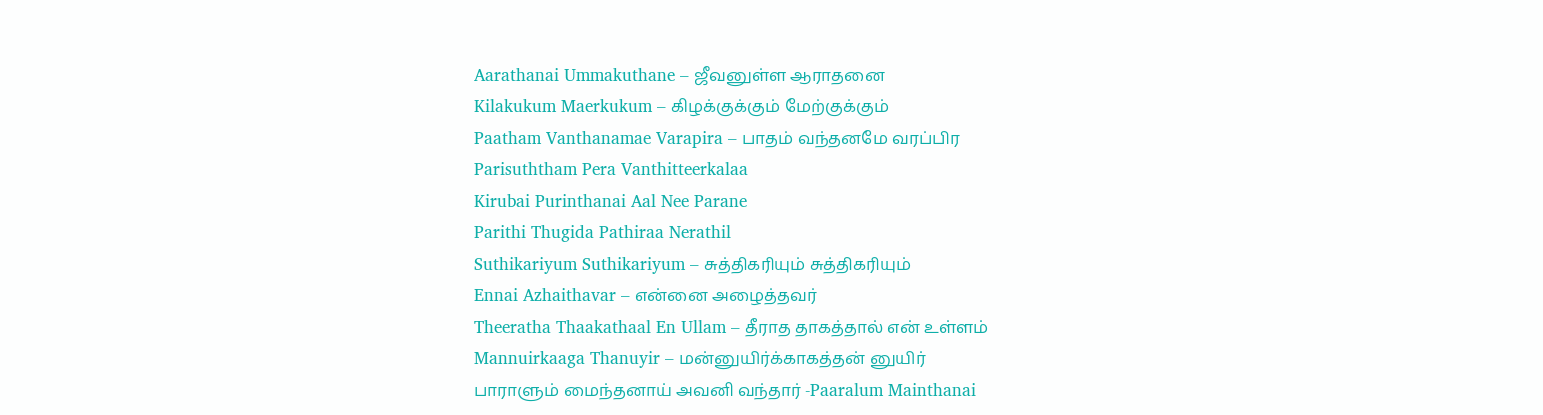Aarathanai Ummakuthane – ஜீவனுள்ள ஆராதனை
Kilakukum Maerkukum – கிழக்குக்கும் மேற்குக்கும்
Paatham Vanthanamae Varapira – பாதம் வந்தனமே வரப்பிர
Parisuththam Pera Vanthitteerkalaa
Kirubai Purinthanai Aal Nee Parane
Parithi Thugida Pathiraa Nerathil
Suthikariyum Suthikariyum – சுத்திகரியும் சுத்திகரியும்
Ennai Azhaithavar – என்னை அழைத்தவர்
Theeratha Thaakathaal En Ullam – தீராத தாகத்தால் என் உள்ளம்
Mannuirkaaga Thanuyir – மன்னுயிர்க்காகத்தன் னுயிர்
பாராளும் மைந்தனாய் அவனி வந்தார் -Paaralum Mainthanai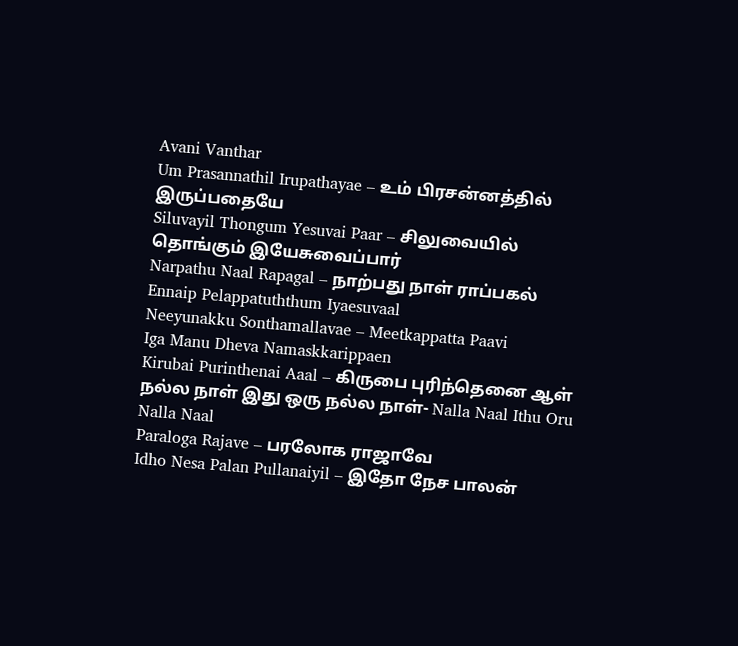Avani Vanthar
Um Prasannathil Irupathayae – உம் பிரசன்னத்தில் இருப்பதையே
Siluvayil Thongum Yesuvai Paar – சிலுவையில் தொங்கும் இயேசுவைப்பார்
Narpathu Naal Rapagal – நாற்பது நாள் ராப்பகல்
Ennaip Pelappatuththum Iyaesuvaal
Neeyunakku Sonthamallavae – Meetkappatta Paavi
Iga Manu Dheva Namaskkarippaen
Kirubai Purinthenai Aaal – கிருபை புரிந்தெனை ஆள்
நல்ல நாள் இது ஒரு நல்ல நாள்- Nalla Naal Ithu Oru Nalla Naal
Paraloga Rajave – பரலோக ராஜாவே
Idho Nesa Palan Pullanaiyil – இதோ நேச பாலன்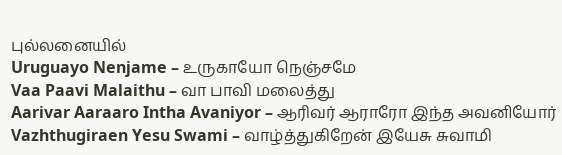புல்லனையில்
Uruguayo Nenjame – உருகாயோ நெஞ்சமே
Vaa Paavi Malaithu – வா பாவி மலைத்து
Aarivar Aaraaro Intha Avaniyor – ஆரிவர் ஆராரோ இந்த அவனியோர்
Vazhthugiraen Yesu Swami – வாழ்த்துகிறேன் இயேசு சுவாமி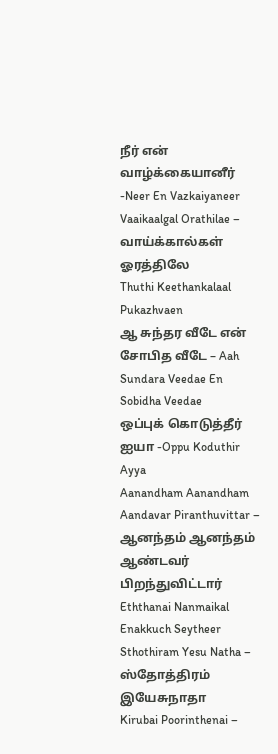நீர் என் வாழ்க்கையானீர் -Neer En Vazkaiyaneer
Vaaikaalgal Orathilae – வாய்க்கால்கள் ஓரத்திலே
Thuthi Keethankalaal Pukazhvaen
ஆ சுந்தர வீடே என் சோபித வீடே – Aah Sundara Veedae En Sobidha Veedae
ஒப்புக் கொடுத்தீர் ஐயா -Oppu Koduthir Ayya
Aanandham Aanandham Aandavar Piranthuvittar – ஆனந்தம் ஆனந்தம் ஆண்டவர் பிறந்துவிட்டார்
Eththanai Nanmaikal Enakkuch Seytheer
Sthothiram Yesu Natha – ஸ்தோத்திரம் இயேசுநாதா
Kirubai Poorinthenai –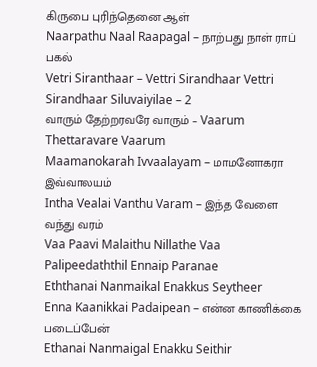கிருபை புரிந்தெனை ஆள்
Naarpathu Naal Raapagal – நாற்பது நாள் ராப் பகல்
Vetri Siranthaar – Vettri Sirandhaar Vettri Sirandhaar Siluvaiyilae – 2
வாரும் தேற்றரவரே வாரும் – Vaarum Thettaravare Vaarum
Maamanokarah Ivvaalayam – மாமனோகரா இவ்வாலயம்
Intha Vealai Vanthu Varam – இந்த வேளை வந்து வரம்
Vaa Paavi Malaithu Nillathe Vaa
Palipeedaththil Ennaip Paranae
Eththanai Nanmaikal Enakkus Seytheer
Enna Kaanikkai Padaipean – என்ன காணிக்கை படைப்பேன்
Ethanai Nanmaigal Enakku Seithir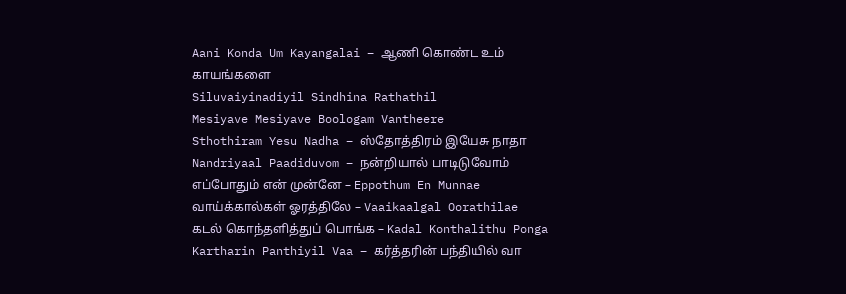Aani Konda Um Kayangalai – ஆணி கொண்ட உம் காயங்களை
Siluvaiyinadiyil Sindhina Rathathil
Mesiyave Mesiyave Boologam Vantheere
Sthothiram Yesu Nadha – ஸ்தோத்திரம் இயேசு நாதா
Nandriyaal Paadiduvom – நன்றியால் பாடிடுவோம்
எப்போதும் என் முன்னே – Eppothum En Munnae
வாய்க்கால்கள் ஓரத்திலே – Vaaikaalgal Oorathilae
கடல் கொந்தளித்துப் பொங்க – Kadal Konthalithu Ponga
Kartharin Panthiyil Vaa – கர்த்தரின் பந்தியில் வா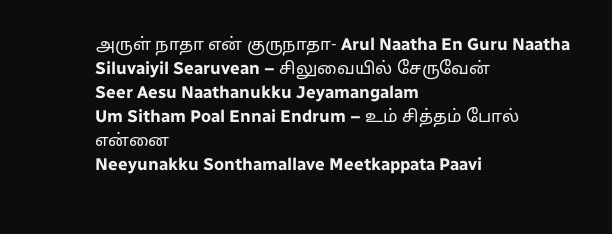அருள் நாதா என் குருநாதா- Arul Naatha En Guru Naatha
Siluvaiyil Searuvean – சிலுவையில் சேருவேன்
Seer Aesu Naathanukku Jeyamangalam
Um Sitham Poal Ennai Endrum – உம் சித்தம் போல் என்னை
Neeyunakku Sonthamallave Meetkappata Paavi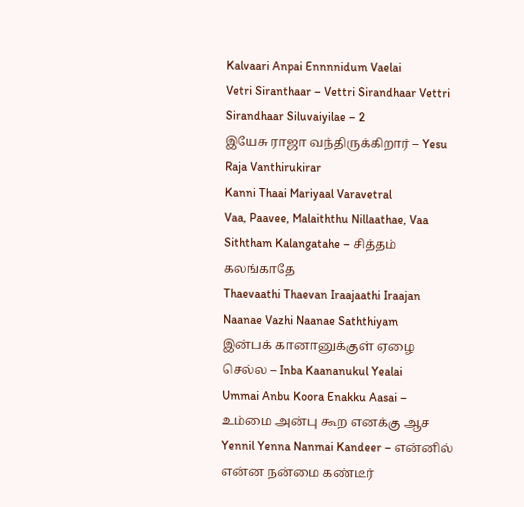Kalvaari Anpai Ennnnidum Vaelai
Vetri Siranthaar – Vettri Sirandhaar Vettri Sirandhaar Siluvaiyilae – 2
இயேசு ராஜா வந்திருக்கிறார் – Yesu Raja Vanthirukirar
Kanni Thaai Mariyaal Varavetral
Vaa, Paavee, Malaiththu Nillaathae, Vaa
Siththam Kalangatahe – சித்தம் கலங்காதே
Thaevaathi Thaevan Iraajaathi Iraajan
Naanae Vazhi Naanae Saththiyam
இன்பக் கானானுக்குள் ஏழை செல்ல – Inba Kaananukul Yealai
Ummai Anbu Koora Enakku Aasai – உம்மை அன்பு கூற எனக்கு ஆச
Yennil Yenna Nanmai Kandeer – என்னில் என்ன நன்மை கண்டீர்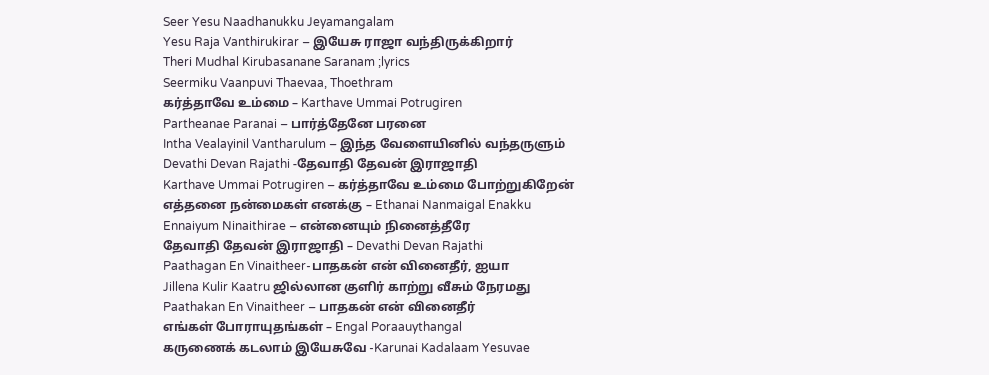Seer Yesu Naadhanukku Jeyamangalam
Yesu Raja Vanthirukirar – இயேசு ராஜா வந்திருக்கிறார்
Theri Mudhal Kirubasanane Saranam ;lyrics
Seermiku Vaanpuvi Thaevaa, Thoethram
கர்த்தாவே உம்மை – Karthave Ummai Potrugiren
Partheanae Paranai – பார்த்தேனே பரனை
Intha Vealayinil Vantharulum – இந்த வேளையினில் வந்தருளும்
Devathi Devan Rajathi -தேவாதி தேவன் இராஜாதி
Karthave Ummai Potrugiren – கர்த்தாவே உம்மை போற்றுகிறேன்
எத்தனை நன்மைகள் எனக்கு – Ethanai Nanmaigal Enakku
Ennaiyum Ninaithirae – என்னையும் நினைத்தீரே
தேவாதி தேவன் இராஜாதி – Devathi Devan Rajathi
Paathagan En Vinaitheer-பாதகன் என் வினைதீர், ஐயா
Jillena Kulir Kaatru ஜில்லான குளிர் காற்று வீசும் நேரமது
Paathakan En Vinaitheer – பாதகன் என் வினைதீர்
எங்கள் போராயுதங்கள் – Engal Poraauythangal
கருணைக் கடலாம் இயேசுவே -Karunai Kadalaam Yesuvae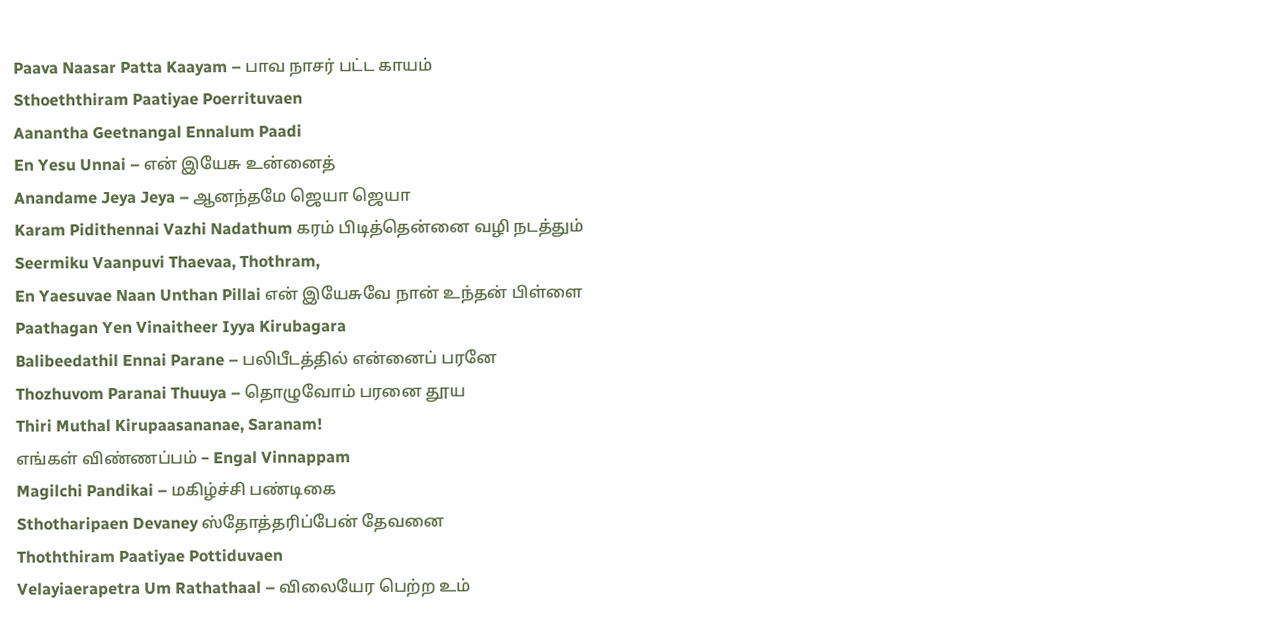Paava Naasar Patta Kaayam – பாவ நாசர் பட்ட காயம்
Sthoeththiram Paatiyae Poerrituvaen
Aanantha Geetnangal Ennalum Paadi
En Yesu Unnai – என் இயேசு உன்னைத்
Anandame Jeya Jeya – ஆனந்தமே ஜெயா ஜெயா
Karam Pidithennai Vazhi Nadathum கரம் பிடித்தென்னை வழி நடத்தும்
Seermiku Vaanpuvi Thaevaa, Thothram,
En Yaesuvae Naan Unthan Pillai என் இயேசுவே நான் உந்தன் பிள்ளை
Paathagan Yen Vinaitheer Iyya Kirubagara
Balibeedathil Ennai Parane – பலிபீடத்தில் என்னைப் பரனே
Thozhuvom Paranai Thuuya – தொழுவோம் பரனை தூய
Thiri Muthal Kirupaasananae, Saranam!
எங்கள் விண்ணப்பம் – Engal Vinnappam
Magilchi Pandikai – மகிழ்ச்சி பண்டிகை
Sthotharipaen Devaney ஸ்தோத்தரிப்பேன் தேவனை
Thoththiram Paatiyae Pottiduvaen
Velayiaerapetra Um Rathathaal – விலையேர பெற்ற உம்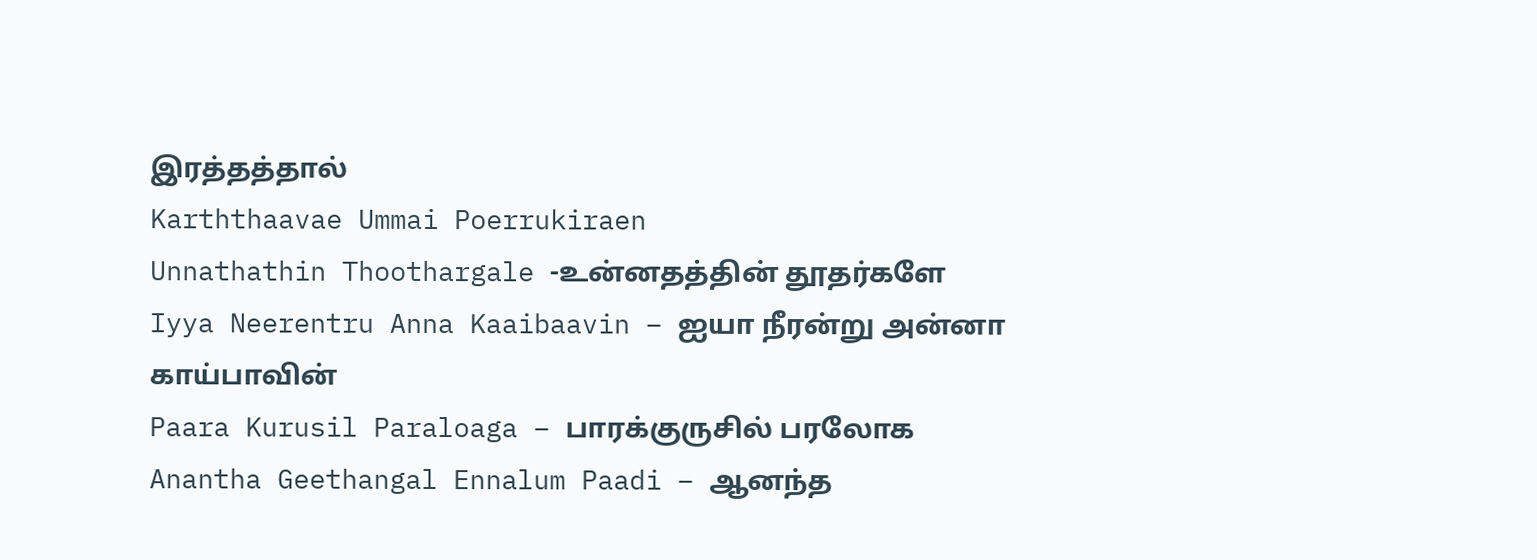இரத்தத்தால்
Karththaavae Ummai Poerrukiraen
Unnathathin Thoothargale -உன்னதத்தின் தூதர்களே
Iyya Neerentru Anna Kaaibaavin – ஐயா நீரன்று அன்னா காய்பாவின்
Paara Kurusil Paraloaga – பாரக்குருசில் பரலோக
Anantha Geethangal Ennalum Paadi – ஆனந்த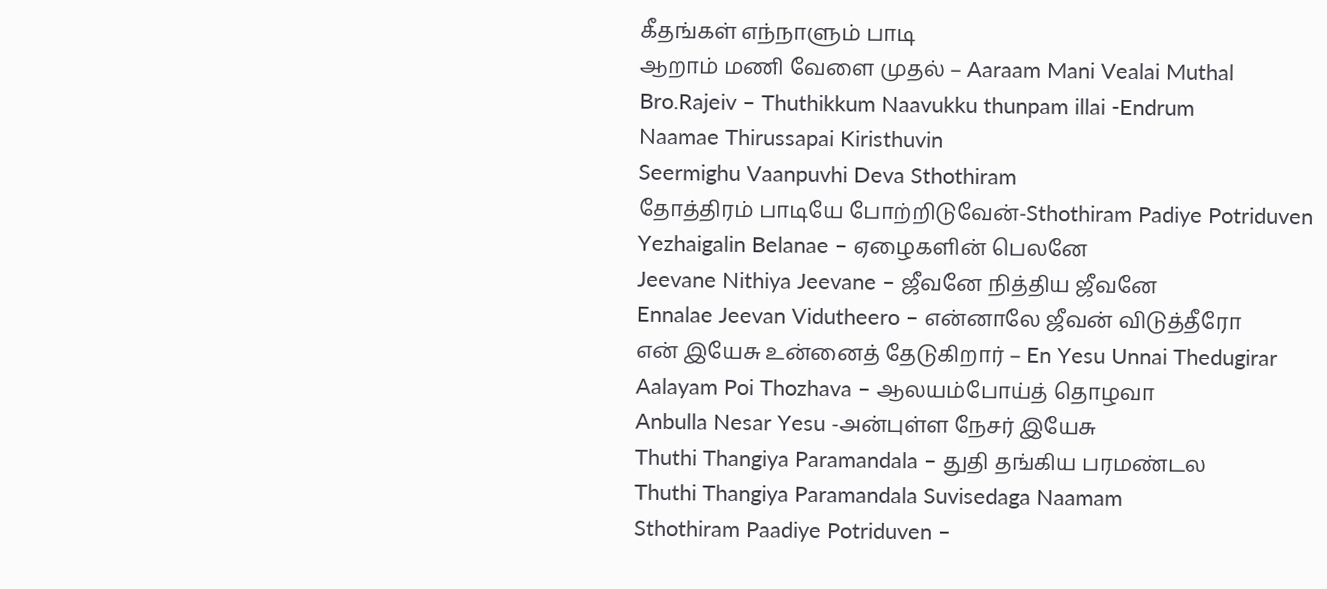கீதங்கள் எந்நாளும் பாடி
ஆறாம் மணி வேளை முதல் – Aaraam Mani Vealai Muthal
Bro.Rajeiv – Thuthikkum Naavukku thunpam illai -Endrum
Naamae Thirussapai Kiristhuvin
Seermighu Vaanpuvhi Deva Sthothiram
தோத்திரம் பாடியே போற்றிடுவேன்-Sthothiram Padiye Potriduven
Yezhaigalin Belanae – ஏழைகளின் பெலனே
Jeevane Nithiya Jeevane – ஜீவனே நித்திய ஜீவனே
Ennalae Jeevan Vidutheero – என்னாலே ஜீவன் விடுத்தீரோ
என் இயேசு உன்னைத் தேடுகிறார் – En Yesu Unnai Thedugirar
Aalayam Poi Thozhava – ஆலயம்போய்த் தொழவா
Anbulla Nesar Yesu -அன்புள்ள நேசர் இயேசு
Thuthi Thangiya Paramandala – துதி தங்கிய பரமண்டல
Thuthi Thangiya Paramandala Suvisedaga Naamam
Sthothiram Paadiye Potriduven –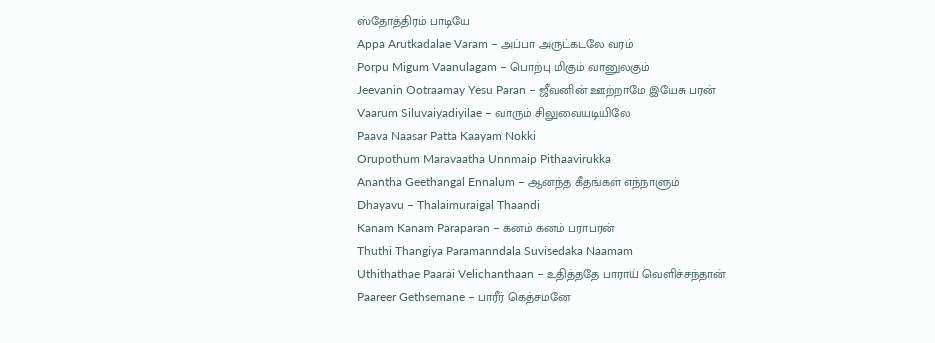ஸ்தோத்திரம் பாடியே
Appa Arutkadalae Varam – அப்பா அருட்கடலே வரம்
Porpu Migum Vaanulagam – பொற்பு மிகும் வானுலகும்
Jeevanin Ootraamay Yesu Paran – ஜீவனின் ஊற்றாமே இயேசு பரன்
Vaarum Siluvaiyadiyilae – வாரும் சிலுவையடியிலே
Paava Naasar Patta Kaayam Nokki
Orupothum Maravaatha Unnmaip Pithaavirukka
Anantha Geethangal Ennalum – ஆனந்த கீதங்கள் எந்நாளும்
Dhayavu – Thalaimuraigal Thaandi
Kanam Kanam Paraparan – கனம் கனம் பராபரன்
Thuthi Thangiya Paramanndala Suvisedaka Naamam
Uthithathae Paarai Velichanthaan – உதித்ததே பாராய் வெளிச்சந்தான்
Paareer Gethsemane – பாரீர் கெத்சமனே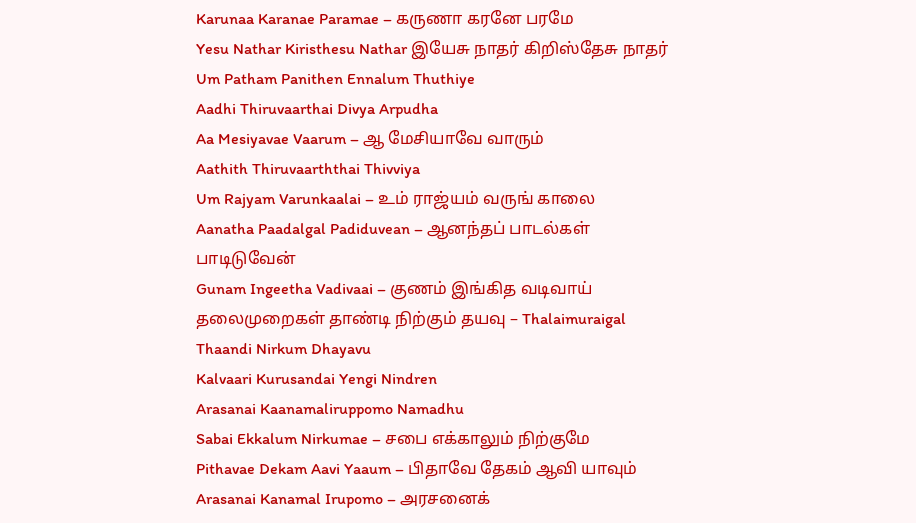Karunaa Karanae Paramae – கருணா கரனே பரமே
Yesu Nathar Kiristhesu Nathar இயேசு நாதர் கிறிஸ்தேசு நாதர்
Um Patham Panithen Ennalum Thuthiye
Aadhi Thiruvaarthai Divya Arpudha
Aa Mesiyavae Vaarum – ஆ மேசியாவே வாரும்
Aathith Thiruvaarththai Thivviya
Um Rajyam Varunkaalai – உம் ராஜ்யம் வருங் காலை
Aanatha Paadalgal Padiduvean – ஆனந்தப் பாடல்கள் பாடிடுவேன்
Gunam Ingeetha Vadivaai – குணம் இங்கித வடிவாய்
தலைமுறைகள் தாண்டி நிற்கும் தயவு – Thalaimuraigal Thaandi Nirkum Dhayavu
Kalvaari Kurusandai Yengi Nindren
Arasanai Kaanamaliruppomo Namadhu
Sabai Ekkalum Nirkumae – சபை எக்காலும் நிற்குமே
Pithavae Dekam Aavi Yaaum – பிதாவே தேகம் ஆவி யாவும்
Arasanai Kanamal Irupomo – அரசனைக்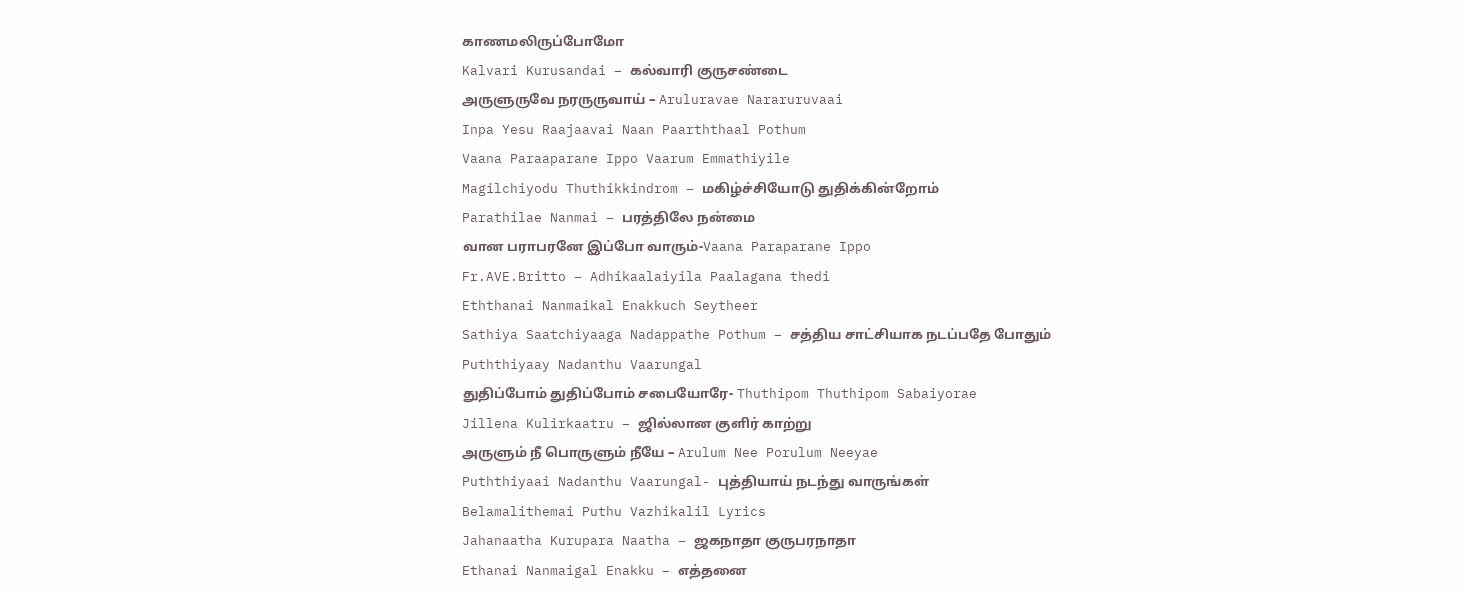காணமலிருப்போமோ
Kalvari Kurusandai – கல்வாரி குருசண்டை
அருளுருவே நரருருவாய் – Aruluravae Nararuruvaai
Inpa Yesu Raajaavai Naan Paarththaal Pothum
Vaana Paraaparane Ippo Vaarum Emmathiyile
Magilchiyodu Thuthikkindrom – மகிழ்ச்சியோடு துதிக்கின்றோம்
Parathilae Nanmai – பரத்திலே நன்மை
வான பராபரனே இப்போ வாரும்-Vaana Paraparane Ippo
Fr.AVE.Britto – Adhikaalaiyila Paalagana thedi
Eththanai Nanmaikal Enakkuch Seytheer
Sathiya Saatchiyaaga Nadappathe Pothum – சத்திய சாட்சியாக நடப்பதே போதும்
Puththiyaay Nadanthu Vaarungal
துதிப்போம் துதிப்போம் சபையோரே- Thuthipom Thuthipom Sabaiyorae
Jillena Kulirkaatru – ஜில்லான குளிர் காற்று
அருளும் நீ பொருளும் நீயே – Arulum Nee Porulum Neeyae
Puththiyaai Nadanthu Vaarungal- புத்தியாய் நடந்து வாருங்கள்
Belamalithemai Puthu Vazhikalil Lyrics
Jahanaatha Kurupara Naatha – ஜகநாதா குருபரநாதா
Ethanai Nanmaigal Enakku – எத்தனை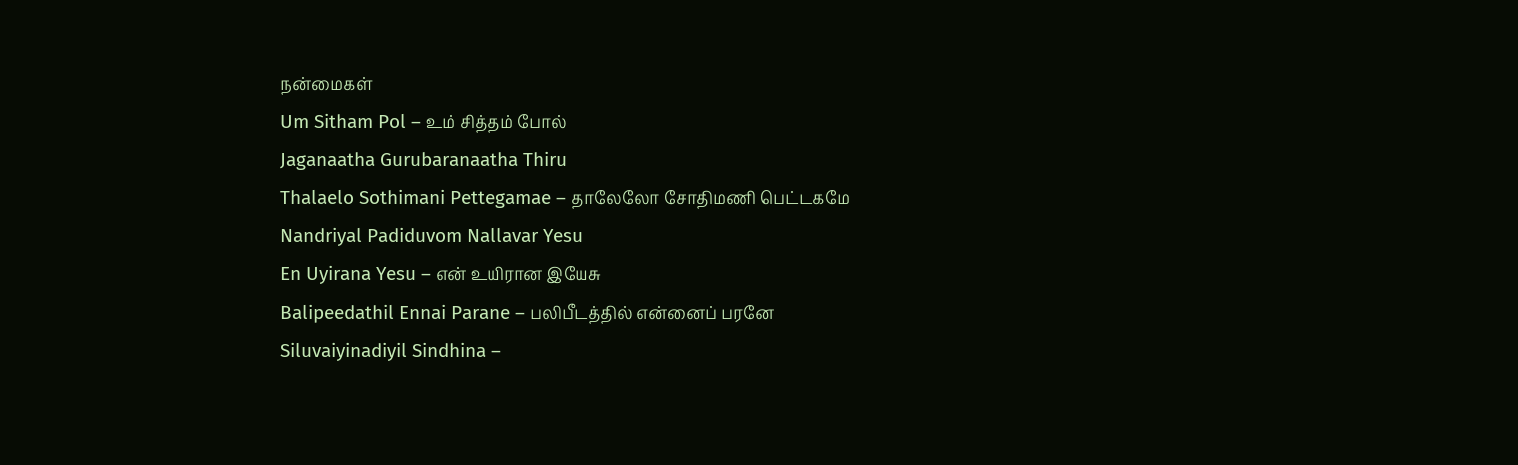நன்மைகள்
Um Sitham Pol – உம் சித்தம் போல்
Jaganaatha Gurubaranaatha Thiru
Thalaelo Sothimani Pettegamae – தாலேலோ சோதிமணி பெட்டகமே
Nandriyal Padiduvom Nallavar Yesu
En Uyirana Yesu – என் உயிரான இயேசு
Balipeedathil Ennai Parane – பலிபீடத்தில் என்னைப் பரனே
Siluvaiyinadiyil Sindhina –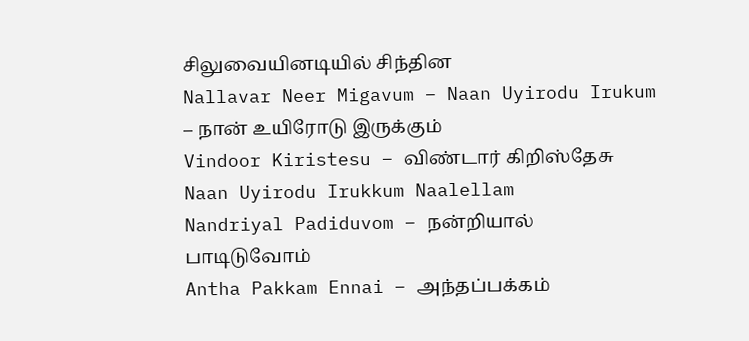சிலுவையினடியில் சிந்தின
Nallavar Neer Migavum – Naan Uyirodu Irukum – நான் உயிரோடு இருக்கும்
Vindoor Kiristesu – விண்டார் கிறிஸ்தேசு
Naan Uyirodu Irukkum Naalellam
Nandriyal Padiduvom – நன்றியால் பாடிடுவோம்
Antha Pakkam Ennai – அந்தப்பக்கம்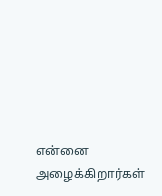என்னை அழைக்கிறார்கள்